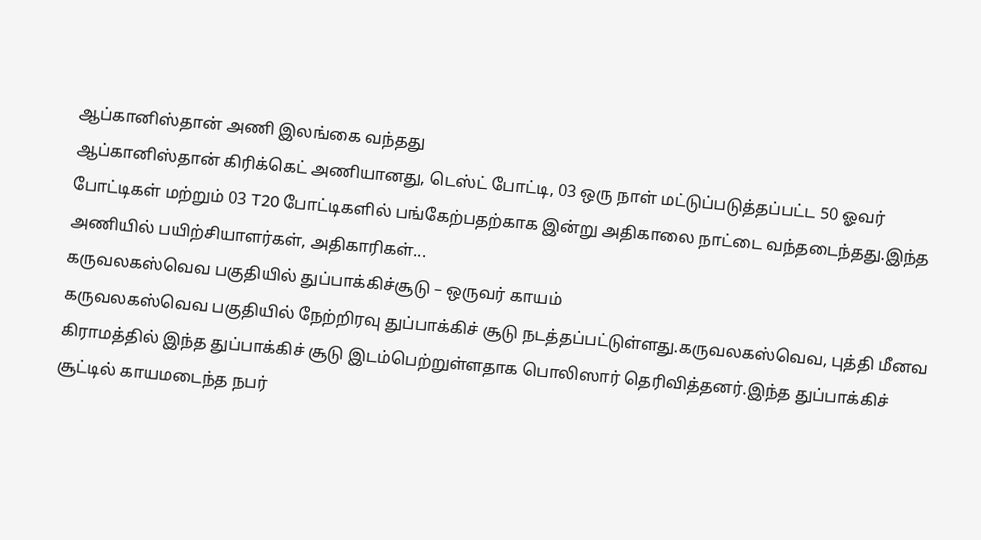ஆப்கானிஸ்தான் அணி இலங்கை வந்தது
ஆப்கானிஸ்தான் கிரிக்கெட் அணியானது, டெஸ்ட் போட்டி, 03 ஒரு நாள் மட்டுப்படுத்தப்பட்ட 50 ஓவர் போட்டிகள் மற்றும் 03 T20 போட்டிகளில் பங்கேற்பதற்காக இன்று அதிகாலை நாட்டை வந்தடைந்தது.இந்த அணியில் பயிற்சியாளர்கள், அதிகாரிகள்...
கருவலகஸ்வெவ பகுதியில் துப்பாக்கிச்சூடு – ஒருவர் காயம்
கருவலகஸ்வெவ பகுதியில் நேற்றிரவு துப்பாக்கிச் சூடு நடத்தப்பட்டுள்ளது.கருவலகஸ்வெவ, புத்தி மீனவ கிராமத்தில் இந்த துப்பாக்கிச் சூடு இடம்பெற்றுள்ளதாக பொலிஸார் தெரிவித்தனர்.இந்த துப்பாக்கிச் சூட்டில் காயமடைந்த நபர்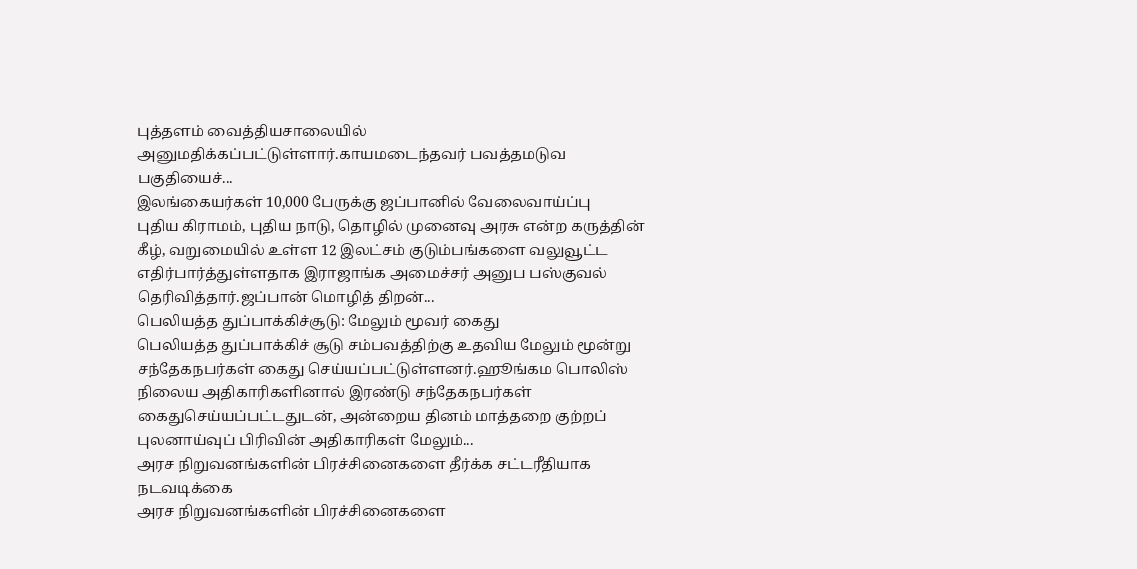புத்தளம் வைத்தியசாலையில் அனுமதிக்கப்பட்டுள்ளார்.காயமடைந்தவர் பவத்தமடுவ பகுதியைச்...
இலங்கையர்கள் 10,000 பேருக்கு ஜப்பானில் வேலைவாய்ப்பு
புதிய கிராமம், புதிய நாடு, தொழில் முனைவு அரசு என்ற கருத்தின் கீழ், வறுமையில் உள்ள 12 இலட்சம் குடும்பங்களை வலுவூட்ட எதிர்பார்த்துள்ளதாக இராஜாங்க அமைச்சர் அனுப பஸ்குவல் தெரிவித்தார்.ஜப்பான் மொழித் திறன்...
பெலியத்த துப்பாக்கிச்சூடு: மேலும் மூவர் கைது
பெலியத்த துப்பாக்கிச் சூடு சம்பவத்திற்கு உதவிய மேலும் மூன்று சந்தேகநபர்கள் கைது செய்யப்பட்டுள்ளனர்.ஹூங்கம பொலிஸ் நிலைய அதிகாரிகளினால் இரண்டு சந்தேகநபர்கள் கைதுசெய்யப்பட்டதுடன், அன்றைய தினம் மாத்தறை குற்றப் புலனாய்வுப் பிரிவின் அதிகாரிகள் மேலும்...
அரச நிறுவனங்களின் பிரச்சினைகளை தீர்க்க சட்டரீதியாக நடவடிக்கை
அரச நிறுவனங்களின் பிரச்சினைகளை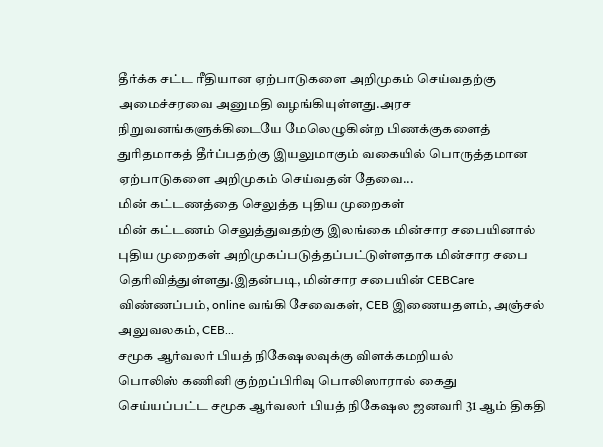தீர்க்க சட்ட ரீதியான ஏற்பாடுகளை அறிமுகம் செய்வதற்கு அமைச்சரவை அனுமதி வழங்கியுள்ளது.அரச நிறுவனங்களுக்கிடையே மேலெழுகின்ற பிணக்குகளைத் துரிதமாகத் தீர்ப்பதற்கு இயலுமாகும் வகையில் பொருத்தமான ஏற்பாடுகளை அறிமுகம் செய்வதன் தேவை...
மின் கட்டணத்தை செலுத்த புதிய முறைகள்
மின் கட்டணம் செலுத்துவதற்கு இலங்கை மின்சார சபையினால் புதிய முறைகள் அறிமுகப்படுத்தப்பட்டுள்ளதாக மின்சார சபை தெரிவித்துள்ளது.இதன்படி, மின்சார சபையின் CEBCare விண்ணப்பம், online வங்கி சேவைகள், CEB இணையதளம், அஞ்சல் அலுவலகம், CEB...
சமூக ஆர்வலர் பியத் நிகேஷலவுக்கு விளக்கமறியல்
பொலிஸ் கணினி குற்றப்பிரிவு பொலிஸாரால் கைது செய்யப்பட்ட சமூக ஆர்வலர் பியத் நிகேஷல ஜனவரி 31 ஆம் திகதி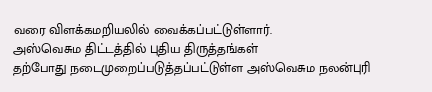வரை விளக்கமறியலில் வைக்கப்பட்டுள்ளார்.
அஸ்வெசும திட்டத்தில் புதிய திருத்தங்கள்
தற்போது நடைமுறைப்படுத்தப்பட்டுள்ள அஸ்வெசும நலன்புரி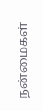நன்மைகள்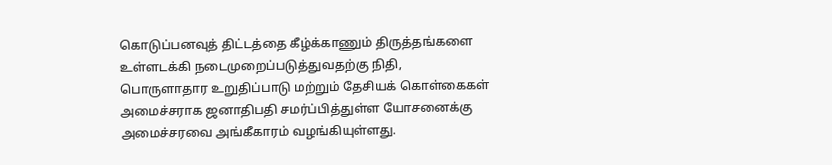கொடுப்பனவுத் திட்டத்தை கீழ்க்காணும் திருத்தங்களை உள்ளடக்கி நடைமுறைப்படுத்துவதற்கு நிதி, பொருளாதார உறுதிப்பாடு மற்றும் தேசியக் கொள்கைகள் அமைச்சராக ஜனாதிபதி சமர்ப்பித்துள்ள யோசனைக்கு அமைச்சரவை அங்கீகாரம் வழங்கியுள்ளது.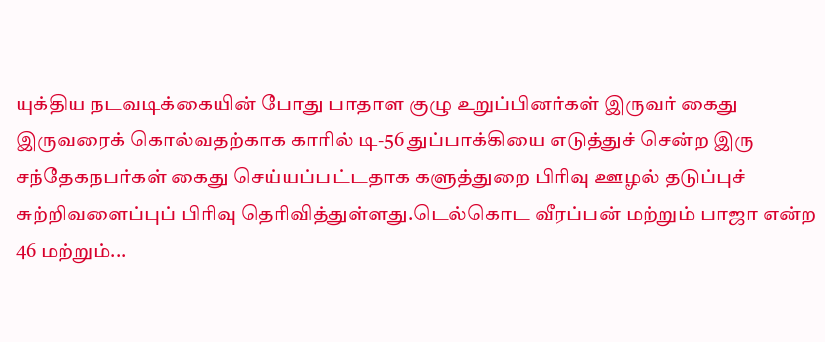யுக்திய நடவடிக்கையின் போது பாதாள குழு உறுப்பினர்கள் இருவர் கைது
இருவரைக் கொல்வதற்காக காரில் டி-56 துப்பாக்கியை எடுத்துச் சென்ற இரு சந்தேகநபர்கள் கைது செய்யப்பட்டதாக களுத்துறை பிரிவு ஊழல் தடுப்புச் சுற்றிவளைப்புப் பிரிவு தெரிவித்துள்ளது.டெல்கொட வீரப்பன் மற்றும் பாஜா என்ற 46 மற்றும்...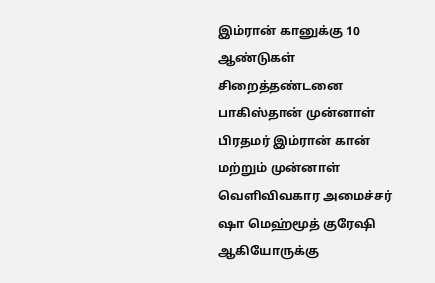இம்ரான் கானுக்கு 10 ஆண்டுகள் சிறைத்தண்டனை
பாகிஸ்தான் முன்னாள் பிரதமர் இம்ரான் கான் மற்றும் முன்னாள் வெளிவிவகார அமைச்சர் ஷா மெஹ்மூத் குரேஷி ஆகியோருக்கு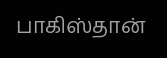பாகிஸ்தான்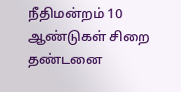நீதிமன்றம் 10 ஆண்டுகள் சிறை தண்டனை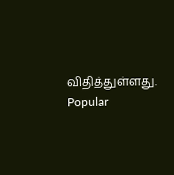விதித்துள்ளது.
Popular